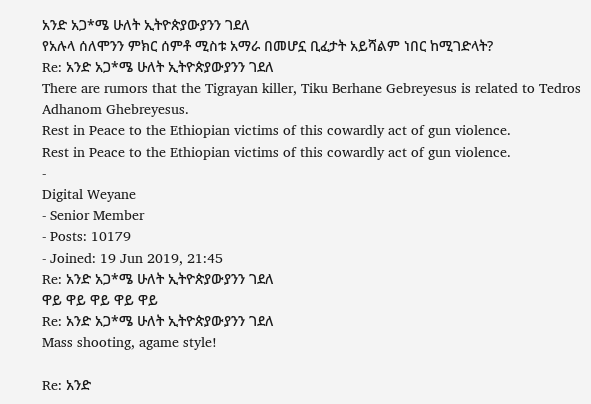አንድ አጋ*ሜ ሁለት ኢትዮጵያውያንን ገደለ
የአሉላ ሰለሞንን ምክር ሰምቶ ሚስቱ አማራ በመሆኗ ቢፈታት አይሻልም ነበር ከሚገድላት?
Re: አንድ አጋ*ሜ ሁለት ኢትዮጵያውያንን ገደለ
There are rumors that the Tigrayan killer, Tiku Berhane Gebreyesus is related to Tedros Adhanom Ghebreyesus.
Rest in Peace to the Ethiopian victims of this cowardly act of gun violence.
Rest in Peace to the Ethiopian victims of this cowardly act of gun violence.
-
Digital Weyane
- Senior Member
- Posts: 10179
- Joined: 19 Jun 2019, 21:45
Re: አንድ አጋ*ሜ ሁለት ኢትዮጵያውያንን ገደለ
ዋይ ዋይ ዋይ ዋይ ዋይ
Re: አንድ አጋ*ሜ ሁለት ኢትዮጵያውያንን ገደለ
Mass shooting, agame style!

Re: አንድ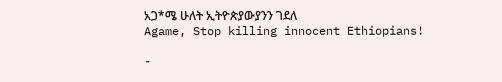አጋ*ሜ ሁለት ኢትዮጵያውያንን ገደለ
Agame, Stop killing innocent Ethiopians!

-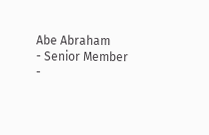Abe Abraham
- Senior Member
-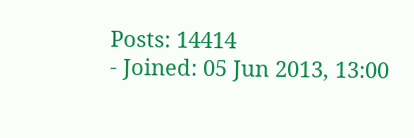Posts: 14414
- Joined: 05 Jun 2013, 13:00